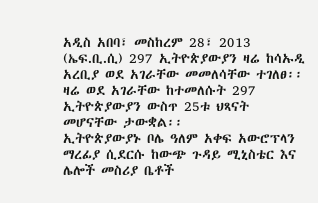አዲስ አበባ፣ መስከረም 28፣ 2013 (ኤፍ.ቢ.ሲ) 297 ኢትዮጵያውያን ዛሬ ከሳኡዲ አረቢያ ወደ አገራቸው መመለሳቸው ተገለፀ፡፡
ዛሬ ወደ አገራቸው ከተመለሱት 297 ኢትዮጵያውያን ውስጥ 25ቱ ህጻናት መሆናቸው ታውቋል፡፡
ኢትዮጵያውያኑ ቦሌ ዓለም አቀፍ አውሮፕላን ማረፊያ ሲደርሱ ከውጭ ጉዳይ ሚኒስቴር እና ሌሎች መስሪያ ቤቶች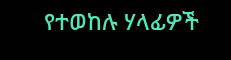የተወከሉ ሃላፊዎች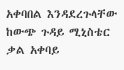አቀባበል እንዳደረጉላቸው ከውጭ ጉዳይ ሚኒስቴር ቃል አቀባይ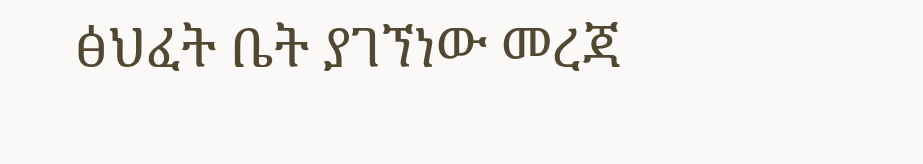ፅህፈት ቤት ያገኘነው መረጃ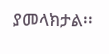ያመላክታል፡፡